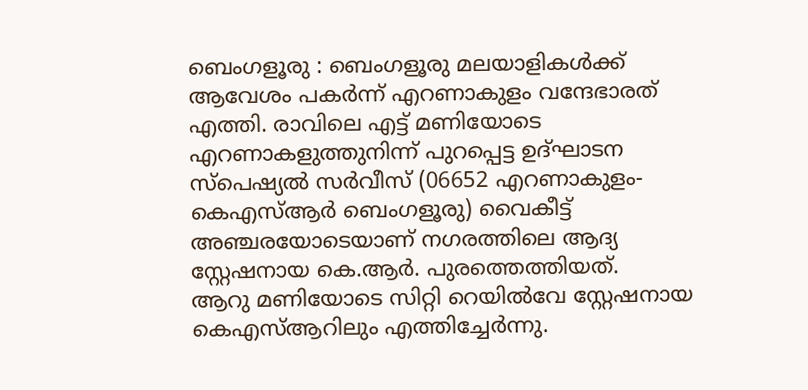ബെംഗളൂരു : ബെംഗളൂരു മലയാളികൾക്ക് ആവേശം പകർന്ന് എറണാകുളം വന്ദേഭാരത് എത്തി. രാവിലെ എട്ട് മണിയോടെ എറണാകളുത്തുനിന്ന് പുറപ്പെട്ട ഉദ്ഘാടന സ്പെഷ്യൽ സർവീസ് (06652 എറണാകുളം-കെഎസ്ആർ ബെംഗളൂരു) വൈകീട്ട് അഞ്ചരയോടെയാണ് നഗരത്തിലെ ആദ്യ സ്റ്റേഷനായ കെ.ആർ. പുരത്തെത്തിയത്.
ആറു മണിയോടെ സിറ്റി റെയിൽവേ സ്റ്റേഷനായ കെഎസ്ആറിലും എത്തിച്ചേർന്നു.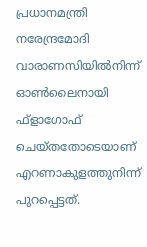പ്രധാനമന്ത്രി നരേന്ദ്രമോദി വാരാണസിയിൽനിന്ന് ഓൺലൈനായി ഫ്ളാഗോഫ് ചെയ്തതോടെയാണ് എറണാകുളത്തുനിന്ന് പുറപ്പെട്ടത്.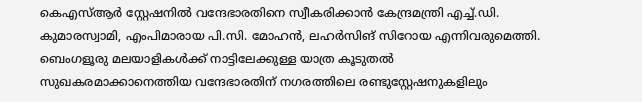കെഎസ്ആർ സ്റ്റേഷനിൽ വന്ദേഭാരതിനെ സ്വീകരിക്കാൻ കേന്ദ്രമന്ത്രി എച്ച്.ഡി. കുമാരസ്വാമി, എംപിമാരായ പി.സി. മോഹൻ, ലഹർസിങ് സിറോയ എന്നിവരുമെത്തി.
ബെംഗളൂരു മലയാളികൾക്ക് നാട്ടിലേക്കുള്ള യാത്ര കൂടുതൽ സുഖകരമാക്കാനെത്തിയ വന്ദേഭാരതിന് നഗരത്തിലെ രണ്ടുസ്റ്റേഷനുകളിലും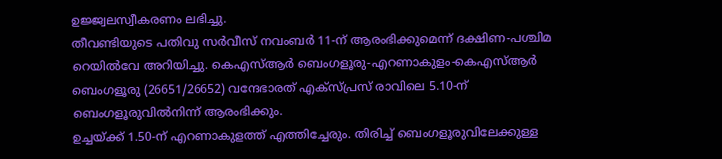ഉജ്ജ്വലസ്വീകരണം ലഭിച്ചു.
തീവണ്ടിയുടെ പതിവു സർവീസ് നവംബർ 11-ന് ആരംഭിക്കുമെന്ന് ദക്ഷിണ-പശ്ചിമ റെയിൽവേ അറിയിച്ചു. കെഎസ്ആർ ബെംഗളൂരു-എറണാകുളം-കെഎസ്ആർ ബെംഗളൂരു (26651/26652) വന്ദേഭാരത് എക്സ്പ്രസ് രാവിലെ 5.10-ന് ബെംഗളൂരുവിൽനിന്ന് ആരംഭിക്കും.
ഉച്ചയ്ക്ക് 1.50-ന് എറണാകുളത്ത് എത്തിച്ചേരും. തിരിച്ച് ബെംഗളൂരുവിലേക്കുള്ള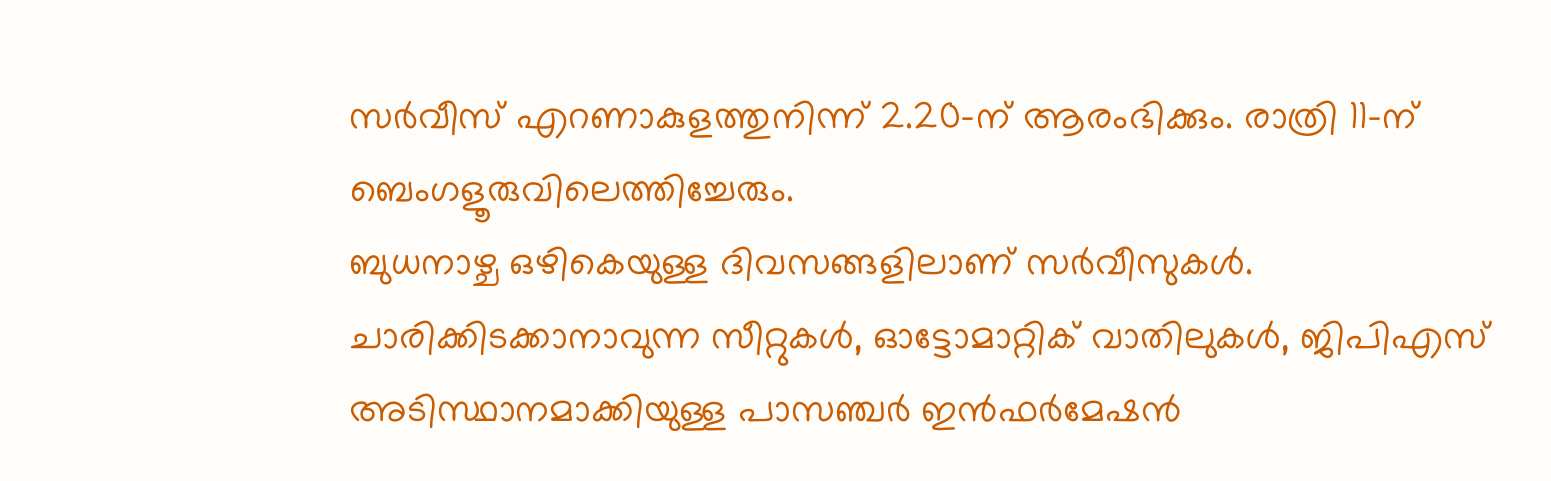സർവീസ് എറണാകുളത്തുനിന്ന് 2.20-ന് ആരംഭിക്കും. രാത്രി 11-ന് ബെംഗളൂരുവിലെത്തിച്ചേരും.
ബുധനാഴ്ച ഒഴികെയുള്ള ദിവസങ്ങളിലാണ് സർവീസുകൾ. ചാരിക്കിടക്കാനാവുന്ന സീറ്റുകൾ, ഓട്ടോമാറ്റിക് വാതിലുകൾ, ജിപിഎസ് അടിസ്ഥാനമാക്കിയുള്ള പാസഞ്ചർ ഇൻഫർമേഷൻ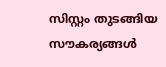സിസ്റ്റം തുടങ്ങിയ സൗകര്യങ്ങൾ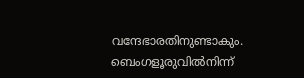വന്ദേഭാരതിനുണ്ടാകും.
ബെംഗളൂരുവിൽനിന്ന്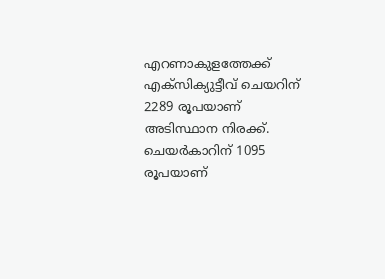എറണാകുളത്തേക്ക് എക്സിക്യുട്ടീവ് ചെയറിന് 2289 രൂപയാണ് അടിസ്ഥാന നിരക്ക്. ചെയർകാറിന് 1095 രൂപയാണ്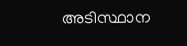അടിസ്ഥാന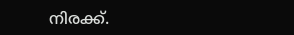നിരക്ക്.